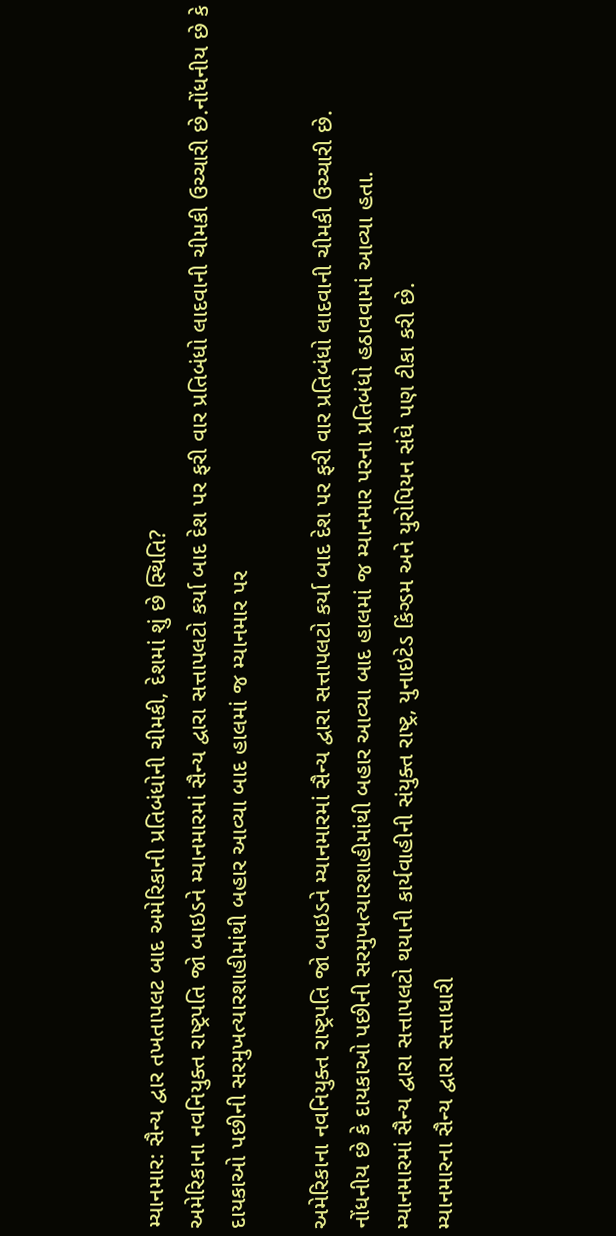મ્યાનમાર: સૈન્ય દ્વાર તખતાપલટ બાદ અમેરિકાની પ્રતિબંધોની ચીમકી, દેશમાં શું છે સ્થિતિ?
અમેરિકાના નવનિયુક્ત રાષ્ટ્રપતિ જો બાઇડને મ્યાનમારમાં સૈન્ય દ્વારા સત્તાપલટો કર્યા બાદ દેશ પર ફરી વાર પ્રતિબંધો લાદવાની ચીમકી ઉચ્ચારી છે.નોંધનીય છે કે દાયકાઓ પછીની સરમુખત્યારશાહીમાંથી બહાર આવ્યા બાદ હાલમાં જ મ્યાનમાર પર

અમેરિકાના નવનિયુક્ત રાષ્ટ્રપતિ જો બાઇડને મ્યાનમારમાં સૈન્ય દ્વારા સત્તાપલટો કર્યા બાદ દેશ પર ફરી વાર પ્રતિબંધો લાદવાની ચીમકી ઉચ્ચારી છે.
નોંધનીય છે કે દાયકાઓ પછીની સરમુખત્યારશાહીમાંથી બહાર આવ્યા બાદ હાલમાં જ મ્યાનમાર પરના પ્રતિબંધો હઠાવવામાં આવ્યા હતા.
મ્યાનમારમાં સૈન્ય દ્વારા સત્તાપલટો થયાની કાર્યવાહીની સંયુક્ત રાષ્ટ્ર, યુનાઇટેડ કિંગ્ડમ અને યુરોપિયન સંઘે પણ ટીકા કરી છે.
મ્યાનમારના સૈન્ય દ્વારા સત્તાધારી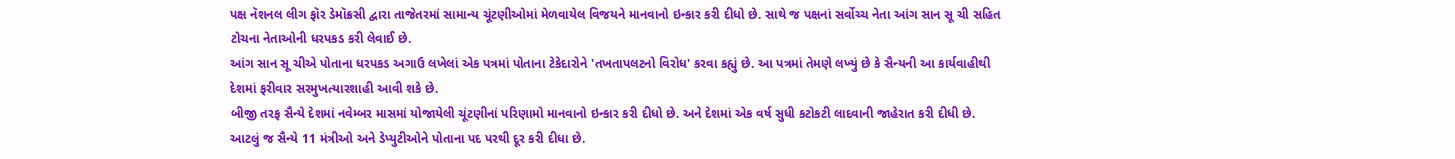પક્ષ નૅશનલ લીગ ફૉર ડેમૉક્રસી દ્વારા તાજેતરમાં સામાન્ય ચૂંટણીઓમાં મેળવાયેલ વિજયને માનવાનો ઇન્કાર કરી દીધો છે. સાથે જ પક્ષનાં સર્વોચ્ચ નેતા આંગ સાન સૂ ચી સહિત ટોચના નેતાઓની ધરપકડ કરી લેવાઈ છે.
આંગ સાન સૂ ચીએ પોતાના ધરપકડ અગાઉ લખેલાં એક પત્રમાં પોતાના ટેકેદારોને 'તખતાપલટનો વિરોધ' કરવા કહ્યું છે. આ પત્રમાં તેમણે લખ્યું છે કે સૈન્યની આ કાર્યવાહીથી દેશમાં ફરીવાર સરમુખત્યારશાહી આવી શકે છે.
બીજી તરફ સૈન્યે દેશમાં નવેમ્બર માસમાં યોજાયેલી ચૂંટણીનાં પરિણામો માનવાનો ઇન્કાર કરી દીધો છે. અને દેશમાં એક વર્ષ સુધી કટોકટી લાદવાની જાહેરાત કરી દીધી છે. આટલું જ સૈન્યે 11 મંત્રીઓ અને ડેપ્યુટીઓને પોતાના પદ પરથી દૂર કરી દીધા છે.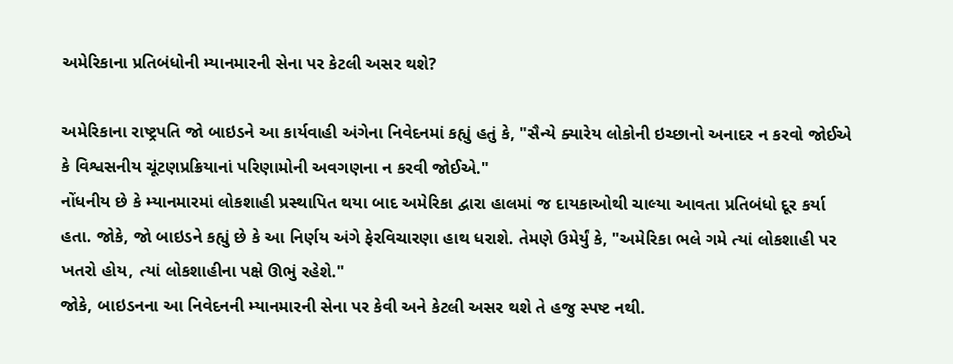અમેરિકાના પ્રતિબંધોની મ્યાનમારની સેના પર કેટલી અસર થશે?

અમેરિકાના રાષ્ટ્રપતિ જો બાઇડને આ કાર્યવાહી અંગેના નિવેદનમાં કહ્યું હતું કે, "સૈન્યે ક્યારેય લોકોની ઇચ્છાનો અનાદર ન કરવો જોઈએ કે વિશ્વસનીય ચૂંટણપ્રક્રિયાનાં પરિણામોની અવગણના ન કરવી જોઈએ."
નોંધનીય છે કે મ્યાનમારમાં લોકશાહી પ્રસ્થાપિત થયા બાદ અમેરિકા દ્વારા હાલમાં જ દાયકાઓથી ચાલ્યા આવતા પ્રતિબંધો દૂર કર્યા હતા. જોકે, જો બાઇડને કહ્યું છે કે આ નિર્ણય અંગે ફેરવિચારણા હાથ ધરાશે. તેમણે ઉમેર્યું કે, "અમેરિકા ભલે ગમે ત્યાં લોકશાહી પર ખતરો હોય, ત્યાં લોકશાહીના પક્ષે ઊભું રહેશે."
જોકે, બાઇડનના આ નિવેદનની મ્યાનમારની સેના પર કેવી અને કેટલી અસર થશે તે હજુ સ્પષ્ટ નથી.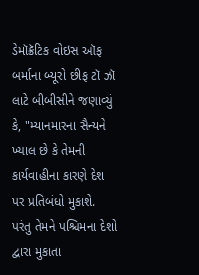ડેમૉક્રૅટિક વોઇસ ઑફ બર્માના બ્યૂરો છીફ ટૉ ઝૉ લાટે બીબીસીને જણાવ્યું કે, "મ્યાનમારના સૈન્યને ખ્યાલ છે કે તેમની કાર્યવાહીના કારણે દેશ પર પ્રતિબંધો મુકાશે. પરંતુ તેમને પશ્ચિમના દેશો દ્વારા મુકાતા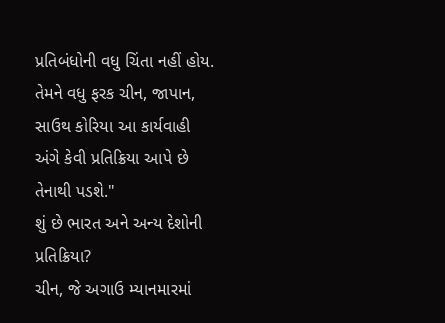પ્રતિબંધોની વધુ ચિંતા નહીં હોય. તેમને વધુ ફરક ચીન, જાપાન, સાઉથ કોરિયા આ કાર્યવાહી અંગે કેવી પ્રતિક્રિયા આપે છે તેનાથી પડશે."
શું છે ભારત અને અન્ય દેશોની પ્રતિક્રિયા?
ચીન, જે અગાઉ મ્યાનમારમાં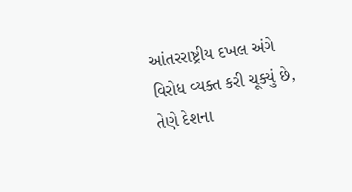આંતરરાષ્ટ્રીય દખલ અંગે વિરોધ વ્યક્ત કરી ચૂક્યું છે, તેણે દેશના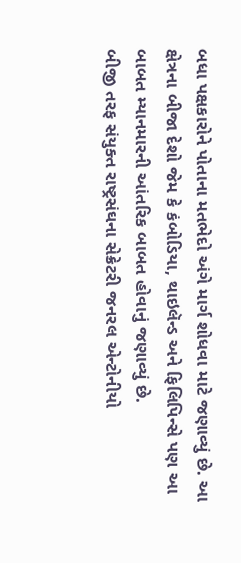બધા પક્ષકારોને પોતાના મતભેદો અંગે માર્ગ શોધવા માટે જણાવ્યું છે. આ ક્ષેત્રના બીજા દેશો જેમ કે કંબોડિયા, થાઇલૅન્ડ અને ફિલિપિન્સે પણ આ બાબત મ્યાનમારની આંતરિક બાબત હોવાનું જણાવ્યું છે.
બીજી તરફ સંયુક્ત રાષ્ટ્રસંઘના સેક્રેટરી જનરલ એન્ટોનીયો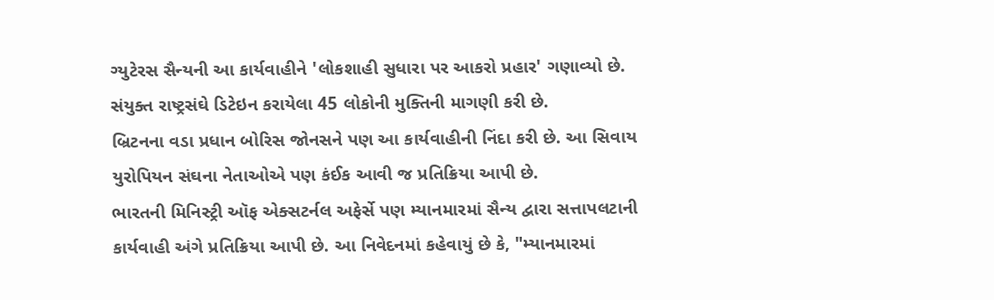ગ્યુટેરસ સૈન્યની આ કાર્યવાહીને 'લોકશાહી સુધારા પર આકરો પ્રહાર' ગણાવ્યો છે. સંયુક્ત રાષ્ટ્રસંઘે ડિટેઇન કરાયેલા 45 લોકોની મુક્તિની માગણી કરી છે.
બ્રિટનના વડા પ્રધાન બોરિસ જોનસને પણ આ કાર્યવાહીની નિંદા કરી છે. આ સિવાય યુરોપિયન સંઘના નેતાઓએ પણ કંઈક આવી જ પ્રતિક્રિયા આપી છે.
ભારતની મિનિસ્ટ્રી ઑફ એક્સટર્નલ અફેર્સે પણ મ્યાનમારમાં સૈન્ય દ્વારા સત્તાપલટાની કાર્યવાહી અંગે પ્રતિક્રિયા આપી છે. આ નિવેદનમાં કહેવાયું છે કે, "મ્યાનમારમાં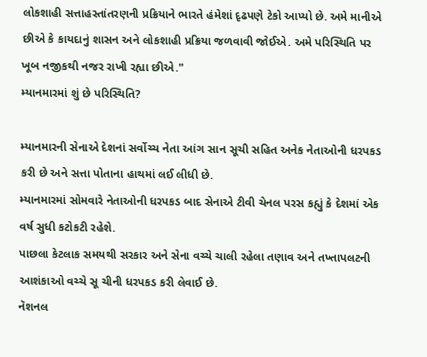લોકશાહી સત્તાહસ્તાંતરણની પ્રક્રિયાને ભારતે હંમેશાં દૃઢપણે ટેકો આપ્યો છે. અમે માનીએ છીએ કે કાયદાનું શાસન અને લોકશાહી પ્રક્રિયા જળવાવી જોઈએ. અમે પરિસ્થિતિ પર ખૂબ નજીકથી નજર રાખી રહ્યા છીએ."
મ્યાનમારમાં શું છે પરિસ્થિતિ?

મ્યાનમારની સેનાએ દેશનાં સર્વોચ્ચ નેતા આંગ સાન સૂચી સહિત અનેક નેતાઓની ધરપકડ કરી છે અને સત્તા પોતાના હાથમાં લઈ લીધી છે.
મ્યાનમારમાં સોમવારે નેતાઓની ધરપકડ બાદ સેનાએ ટીવી ચેનલ પરસ કહ્યું કે દેશમાં એક વર્ષ સુધી કટોકટી રહેશે.
પાછલા કેટલાક સમયથી સરકાર અને સેના વચ્ચે ચાલી રહેલા તણાવ અને તખ્તાપલટની આશંકાઓ વચ્ચે સૂ ચીની ધરપકડ કરી લેવાઈ છે.
નૅશનલ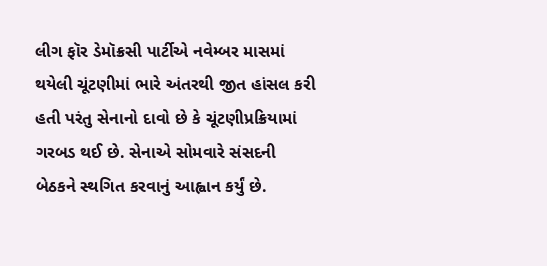લીગ ફૉર ડેમૉક્રસી પાર્ટીએ નવેમ્બર માસમાં થયેલી ચૂંટણીમાં ભારે અંતરથી જીત હાંસલ કરી હતી પરંતુ સેનાનો દાવો છે કે ચૂંટણીપ્રક્રિયામાં ગરબડ થઈ છે. સેનાએ સોમવારે સંસદની બેઠકને સ્થગિત કરવાનું આહ્વાન કર્યું છે.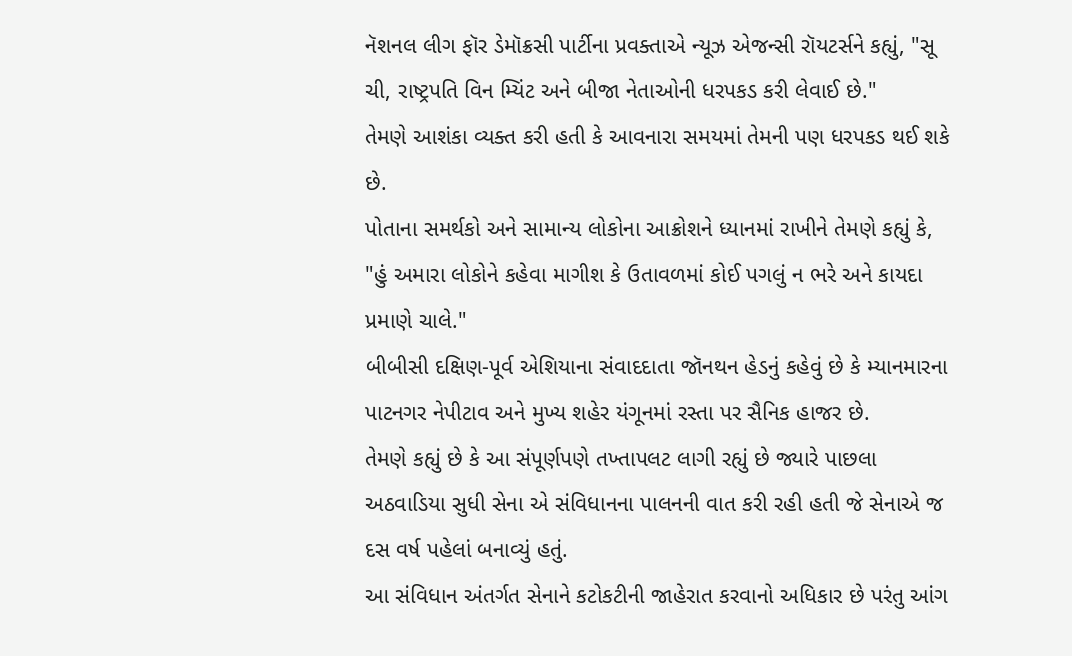નૅશનલ લીગ ફૉર ડેમૉક્રસી પાર્ટીના પ્રવક્તાએ ન્યૂઝ એજન્સી રૉયટર્સને કહ્યું, "સૂ ચી, રાષ્ટ્રપતિ વિન મ્યિંટ અને બીજા નેતાઓની ધરપકડ કરી લેવાઈ છે."
તેમણે આશંકા વ્યક્ત કરી હતી કે આવનારા સમયમાં તેમની પણ ધરપકડ થઈ શકે છે.
પોતાના સમર્થકો અને સામાન્ય લોકોના આક્રોશને ધ્યાનમાં રાખીને તેમણે કહ્યું કે, "હું અમારા લોકોને કહેવા માગીશ કે ઉતાવળમાં કોઈ પગલું ન ભરે અને કાયદા પ્રમાણે ચાલે."
બીબીસી દક્ષિણ-પૂર્વ એશિયાના સંવાદદાતા જૉનથન હેડનું કહેવું છે કે મ્યાનમારના પાટનગર નેપીટાવ અને મુખ્ય શહેર યંગૂનમાં રસ્તા પર સૈનિક હાજર છે.
તેમણે કહ્યું છે કે આ સંપૂર્ણપણે તખ્તાપલટ લાગી રહ્યું છે જ્યારે પાછલા અઠવાડિયા સુધી સેના એ સંવિધાનના પાલનની વાત કરી રહી હતી જે સેનાએ જ દસ વર્ષ પહેલાં બનાવ્યું હતું.
આ સંવિધાન અંતર્ગત સેનાને કટોકટીની જાહેરાત કરવાનો અધિકાર છે પરંતુ આંગ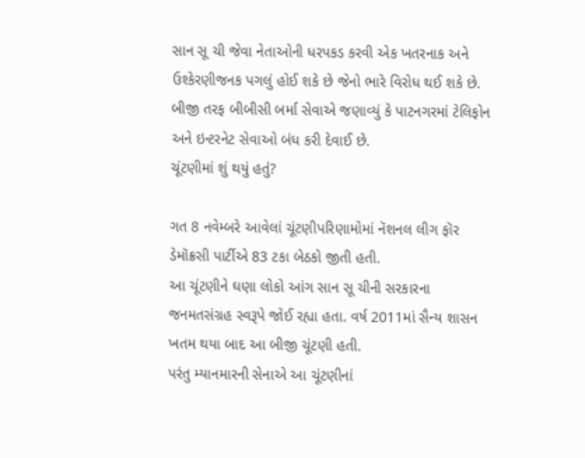સાન સૂ ચી જેવા નેતાઓની ધરપકડ કરવી એક ખતરનાક અને ઉશ્કેરણીજનક પગલું હોઈ શકે છે જેનો ભારે વિરોધ થઈ શકે છે.
બીજી તરફ બીબીસી બર્મા સેવાએ જણાવ્યું કે પાટનગરમાં ટેલિફોન અને ઇન્ટરનેટ સેવાઓ બંધ કરી દેવાઈ છે.
ચૂંટણીમાં શું થયું હતું?

ગત 8 નવેમ્બરે આવેલાં ચૂંટણીપરિણામોમાં નૅશનલ લીગ ફૉર ડેમૉક્રસી પાર્ટીએ 83 ટકા બેઠકો જીતી હતી.
આ ચૂંટણીને ઘણા લોકો આંગ સાન સૂ ચીની સરકારના જનમતસંગ્રહ સ્વરૂપે જોઈ રહ્યા હતા. વર્ષ 2011માં સૈન્ય શાસન ખતમ થયા બાદ આ બીજી ચૂંટણી હતી.
પરંતુ મ્યાનમારની સેનાએ આ ચૂંટણીનાં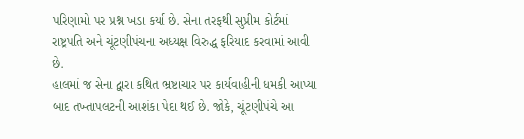પરિણામો પર પ્રશ્ન ખડા કર્યા છે. સેના તરફથી સુપ્રીમ કોર્ટમાં રાષ્ટ્રપતિ અને ચૂંટણીપંચના અધ્યક્ષ વિરુદ્ધ ફરિયાદ કરવામાં આવી છે.
હાલમાં જ સેના દ્વારા કથિત ભ્રષ્ટાચાર પર કાર્યવાહીની ધમકી આપ્યા બાદ તખ્તાપલટની આશંકા પેદા થઈ છે. જોકે, ચૂંટણીપંચે આ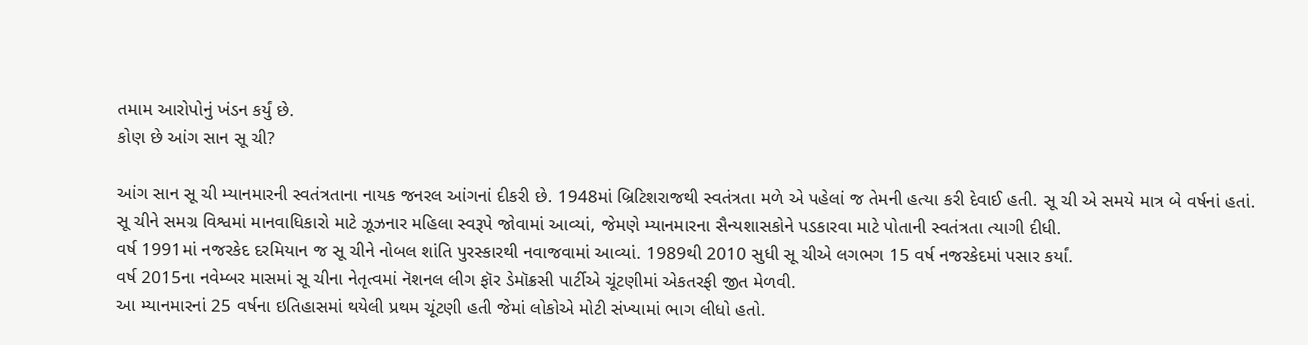તમામ આરોપોનું ખંડન કર્યું છે.
કોણ છે આંગ સાન સૂ ચી?

આંગ સાન સૂ ચી મ્યાનમારની સ્વતંત્રતાના નાયક જનરલ આંગનાં દીકરી છે. 1948માં બ્રિટિશરાજથી સ્વતંત્રતા મળે એ પહેલાં જ તેમની હત્યા કરી દેવાઈ હતી. સૂ ચી એ સમયે માત્ર બે વર્ષનાં હતાં.
સૂ ચીને સમગ્ર વિશ્વમાં માનવાધિકારો માટે ઝૂઝનાર મહિલા સ્વરૂપે જોવામાં આવ્યાં, જેમણે મ્યાનમારના સૈન્યશાસકોને પડકારવા માટે પોતાની સ્વતંત્રતા ત્યાગી દીધી.
વર્ષ 1991માં નજરકેદ દરમિયાન જ સૂ ચીને નોબલ શાંતિ પુરસ્કારથી નવાજવામાં આવ્યાં. 1989થી 2010 સુધી સૂ ચીએ લગભગ 15 વર્ષ નજરકેદમાં પસાર કર્યાં.
વર્ષ 2015ના નવેમ્બર માસમાં સૂ ચીના નેતૃત્વમાં નૅશનલ લીગ ફૉર ડેમૉક્રસી પાર્ટીએ ચૂંટણીમાં એકતરફી જીત મેળવી.
આ મ્યાનમારનાં 25 વર્ષના ઇતિહાસમાં થયેલી પ્રથમ ચૂંટણી હતી જેમાં લોકોએ મોટી સંખ્યામાં ભાગ લીધો હતો.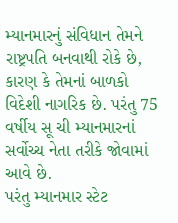મ્યાનમારનું સંવિધાન તેમને રાષ્ટ્રપતિ બનવાથી રોકે છે, કારણ કે તેમનાં બાળકો વિદેશી નાગરિક છે. પરંતુ 75 વર્ષીય સૂ ચી મ્યાનમારનાં સર્વોચ્ચ નેતા તરીકે જોવામાં આવે છે.
પરંતુ મ્યાનમાર સ્ટેટ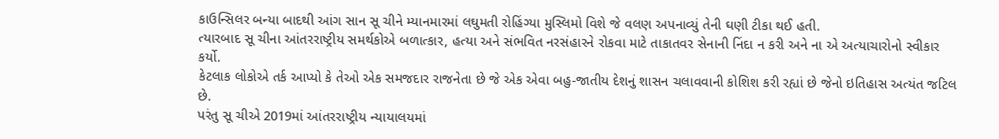કાઉન્સિલર બન્યા બાદથી આંગ સાન સૂ ચીને મ્યાનમારમાં લઘુમતી રોહિંગ્યા મુસ્લિમો વિશે જે વલણ અપનાવ્યું તેની ઘણી ટીકા થઈ હતી.
ત્યારબાદ સૂ ચીના આંતરરાષ્ટ્રીય સમર્થકોએ બળાત્કાર, હત્યા અને સંભવિત નરસંહારને રોકવા માટે તાકાતવર સેનાની નિંદા ન કરી અને ના એ અત્યાચારોનો સ્વીકાર કર્યો.
કેટલાક લોકોએ તર્ક આપ્યો કે તેઓ એક સમજદાર રાજનેતા છે જે એક એવા બહુ-જાતીય દેશનું શાસન ચલાવવાની કોશિશ કરી રહ્યાં છે જેનો ઇતિહાસ અત્યંત જટિલ છે.
પરંતુ સૂ ચીએ 2019માં આંતરરાષ્ટ્રીય ન્યાયાલયમાં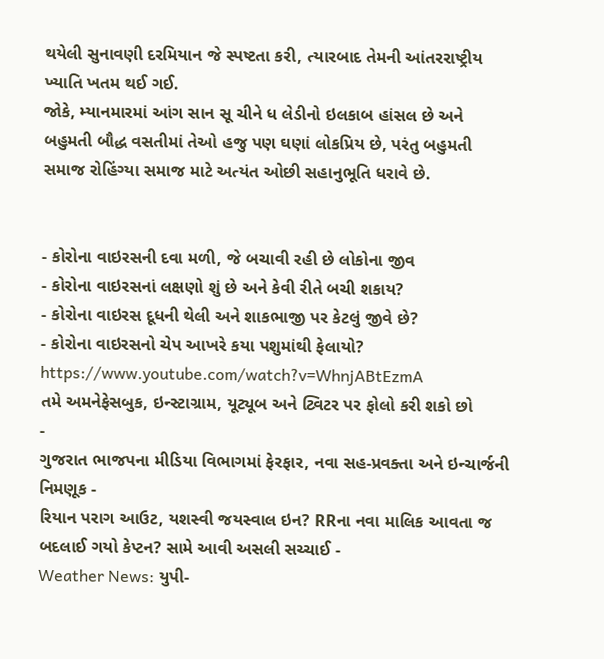થયેલી સુનાવણી દરમિયાન જે સ્પષ્ટતા કરી, ત્યારબાદ તેમની આંતરરાષ્ટ્રીય ખ્યાતિ ખતમ થઈ ગઈ.
જોકે, મ્યાનમારમાં આંગ સાન સૂ ચીને ધ લેડીનો ઇલકાબ હાંસલ છે અને બહુમતી બૌદ્ધ વસતીમાં તેઓ હજુ પણ ઘણાં લોકપ્રિય છે, પરંતુ બહુમતી સમાજ રોહિંગ્યા સમાજ માટે અત્યંત ઓછી સહાનુભૂતિ ધરાવે છે.


- કોરોના વાઇરસની દવા મળી, જે બચાવી રહી છે લોકોના જીવ
- કોરોના વાઇરસનાં લક્ષણો શું છે અને કેવી રીતે બચી શકાય?
- કોરોના વાઇરસ દૂધની થેલી અને શાકભાજી પર કેટલું જીવે છે?
- કોરોના વાઇરસનો ચેપ આખરે કયા પશુમાંથી ફેલાયો?
https://www.youtube.com/watch?v=WhnjABtEzmA
તમે અમનેફેસબુક, ઇન્સ્ટાગ્રામ, યૂટ્યૂબ અને ટ્વિટર પર ફોલો કરી શકો છો
-
ગુજરાત ભાજપના મીડિયા વિભાગમાં ફેરફાર, નવા સહ-પ્રવક્તા અને ઇન્ચાર્જની નિમણૂક -
રિયાન પરાગ આઉટ, યશસ્વી જયસ્વાલ ઇન? RRના નવા માલિક આવતા જ બદલાઈ ગયો કેપ્ટન? સામે આવી અસલી સચ્ચાઈ -
Weather News: યુપી-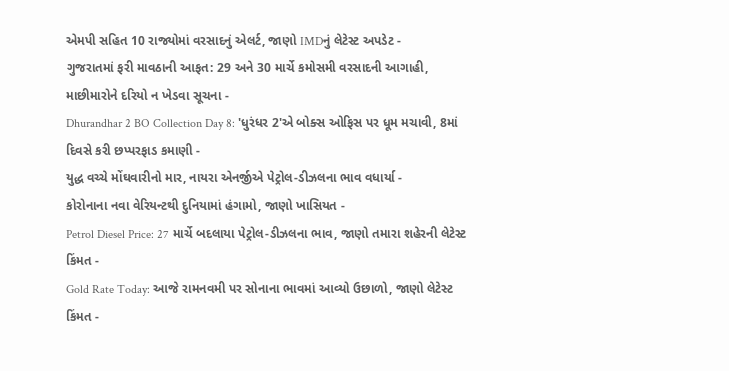એમપી સહિત 10 રાજ્યોમાં વરસાદનું એલર્ટ, જાણો IMDનું લેટેસ્ટ અપડેટ -
ગુજરાતમાં ફરી માવઠાની આફત: 29 અને 30 માર્ચે કમોસમી વરસાદની આગાહી, માછીમારોને દરિયો ન ખેડવા સૂચના -
Dhurandhar 2 BO Collection Day 8: 'ધુરંધર 2'એ બોક્સ ઓફિસ પર ધૂમ મચાવી, 8માં દિવસે કરી છપ્પરફાડ કમાણી -
યુદ્ધ વચ્ચે મોંઘવારીનો માર, નાયરા એનર્જીએ પેટ્રોલ-ડીઝલના ભાવ વધાર્યા -
કોરોનાના નવા વેરિયન્ટથી દુનિયામાં હંગામો, જાણો ખાસિયત -
Petrol Diesel Price: 27 માર્ચે બદલાયા પેટ્રોલ-ડીઝલના ભાવ, જાણો તમારા શહેરની લેટેસ્ટ કિંમત -
Gold Rate Today: આજે રામનવમી પર સોનાના ભાવમાં આવ્યો ઉછાળો, જાણો લેટેસ્ટ કિંમત -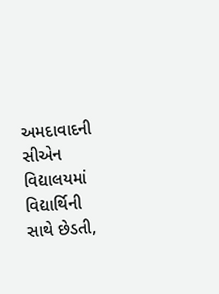અમદાવાદની સીએન વિદ્યાલયમાં વિદ્યાર્થિની સાથે છેડતી,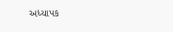અધ્યાપક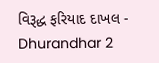વિરૂદ્ધ ફરિયાદ દાખલ -
Dhurandhar 2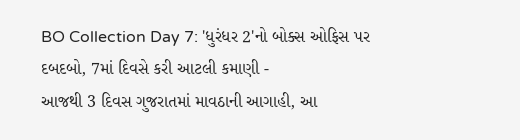BO Collection Day 7: 'ધુરંધર 2'નો બોક્સ ઓફિસ પર દબદબો, 7માં દિવસે કરી આટલી કમાણી -
આજથી 3 દિવસ ગુજરાતમાં માવઠાની આગાહી, આ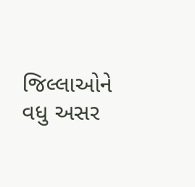જિલ્લાઓને વધુ અસર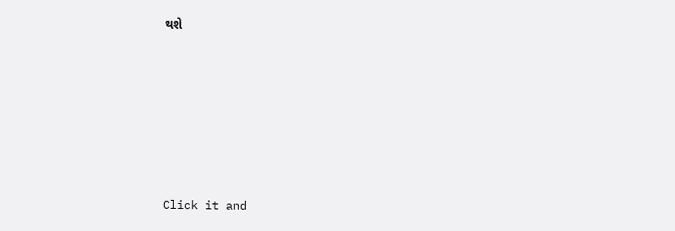થશે








Click it and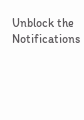Unblock the Notifications